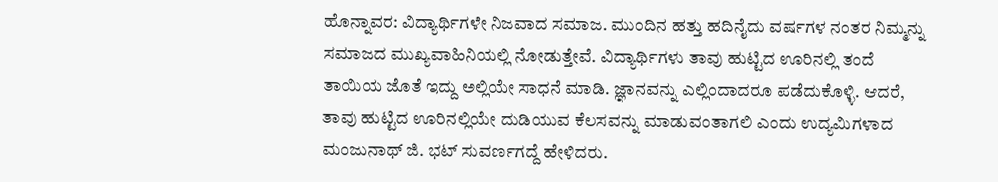ಹೊನ್ನಾವರ: ವಿದ್ಯಾರ್ಥಿಗಳೇ ನಿಜವಾದ ಸಮಾಜ. ಮುಂದಿನ ಹತ್ತು ಹದಿನೈದು ವರ್ಷಗಳ ನಂತರ ನಿಮ್ಮನ್ನು ಸಮಾಜದ ಮುಖ್ಯವಾಹಿನಿಯಲ್ಲಿ ನೋಡುತ್ತೇವೆ. ವಿದ್ಯಾರ್ಥಿಗಳು ತಾವು ಹುಟ್ಟಿದ ಊರಿನಲ್ಲಿ ತಂದೆ ತಾಯಿಯ ಜೊತೆ ಇದ್ದು ಅಲ್ಲಿಯೇ ಸಾಧನೆ ಮಾಡಿ. ಜ್ಞಾನವನ್ನು ಎಲ್ಲಿಂದಾದರೂ ಪಡೆದುಕೊಳ್ಳಿ. ಆದರೆ, ತಾವು ಹುಟ್ಟಿದ ಊರಿನಲ್ಲಿಯೇ ದುಡಿಯುವ ಕೆಲಸವನ್ನು ಮಾಡುವಂತಾಗಲಿ ಎಂದು ಉದ್ಯಮಿಗಳಾದ ಮಂಜುನಾಥ್ ಜಿ. ಭಟ್ ಸುವರ್ಣಗದ್ದೆ ಹೇಳಿದರು.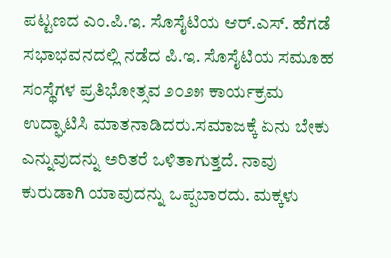ಪಟ್ಟಣದ ಎಂ.ಪಿ.ಇ. ಸೊಸೈಟಿಯ ಆರ್.ಎಸ್. ಹೆಗಡೆ ಸಭಾಭವನದಲ್ಲಿ ನಡೆದ ಪಿ.ಇ. ಸೊಸೈಟಿಯ ಸಮೂಹ ಸಂಸ್ಥೆಗಳ ಪ್ರತಿಭೋತ್ಸವ ೨೦೨೫ ಕಾರ್ಯಕ್ರಮ ಉದ್ಘಾಟಿಸಿ ಮಾತನಾಡಿದರು.ಸಮಾಜಕ್ಕೆ ಏನು ಬೇಕು ಎನ್ನುವುದನ್ನು ಅರಿತರೆ ಒಳಿತಾಗುತ್ತದೆ. ನಾವು ಕುರುಡಾಗಿ ಯಾವುದನ್ನು ಒಪ್ಪಬಾರದು. ಮಕ್ಕಳು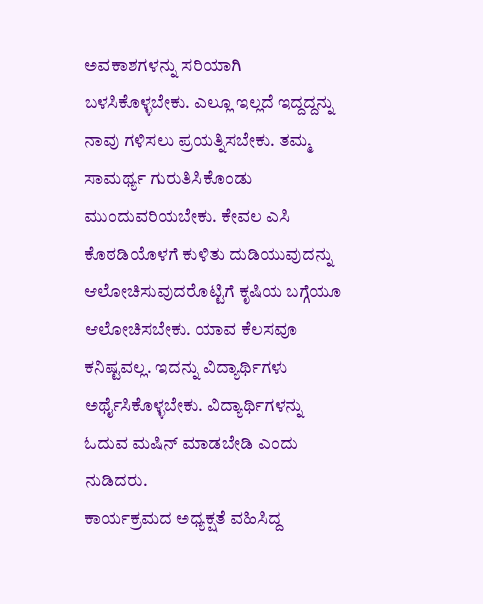ಅವಕಾಶಗಳನ್ನು ಸರಿಯಾಗಿ ಬಳಸಿಕೊಳ್ಳಬೇಕು. ಎಲ್ಲೂ ಇಲ್ಲದೆ ಇದ್ದದ್ದನ್ನು ನಾವು ಗಳಿಸಲು ಪ್ರಯತ್ನಿಸಬೇಕು. ತಮ್ಮ ಸಾಮರ್ಥ್ಯ ಗುರುತಿಸಿಕೊಂಡು ಮುಂದುವರಿಯಬೇಕು. ಕೇವಲ ಎಸಿ ಕೊಠಡಿಯೊಳಗೆ ಕುಳಿತು ದುಡಿಯುವುದನ್ನು ಆಲೋಚಿಸುವುದರೊಟ್ಟಿಗೆ ಕೃಷಿಯ ಬಗ್ಗೆಯೂ ಆಲೋಚಿಸಬೇಕು. ಯಾವ ಕೆಲಸವೂ ಕನಿಷ್ಟವಲ್ಲ. ಇದನ್ನು ವಿದ್ಯಾರ್ಥಿಗಳು ಅರ್ಥೈಸಿಕೊಳ್ಳಬೇಕು. ವಿದ್ಯಾರ್ಥಿಗಳನ್ನು ಓದುವ ಮಷಿನ್ ಮಾಡಬೇಡಿ ಎಂದು ನುಡಿದರು.
ಕಾರ್ಯಕ್ರಮದ ಅಧ್ಯಕ್ಷತೆ ವಹಿಸಿದ್ದ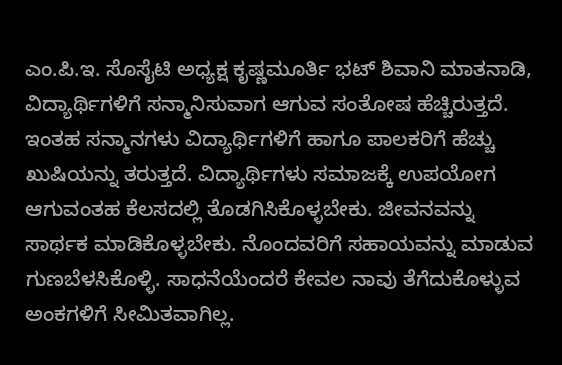ಎಂ.ಪಿ.ಇ. ಸೊಸೈಟಿ ಅಧ್ಯಕ್ಷ ಕೃಷ್ಣಮೂರ್ತಿ ಭಟ್ ಶಿವಾನಿ ಮಾತನಾಡಿ, ವಿದ್ಯಾರ್ಥಿಗಳಿಗೆ ಸನ್ಮಾನಿಸುವಾಗ ಆಗುವ ಸಂತೋಷ ಹೆಚ್ಚಿರುತ್ತದೆ. ಇಂತಹ ಸನ್ಮಾನಗಳು ವಿದ್ಯಾರ್ಥಿಗಳಿಗೆ ಹಾಗೂ ಪಾಲಕರಿಗೆ ಹೆಚ್ಚು ಖುಷಿಯನ್ನು ತರುತ್ತದೆ. ವಿದ್ಯಾರ್ಥಿಗಳು ಸಮಾಜಕ್ಕೆ ಉಪಯೋಗ ಆಗುವಂತಹ ಕೆಲಸದಲ್ಲಿ ತೊಡಗಿಸಿಕೊಳ್ಳಬೇಕು. ಜೀವನವನ್ನು ಸಾರ್ಥಕ ಮಾಡಿಕೊಳ್ಳಬೇಕು. ನೊಂದವರಿಗೆ ಸಹಾಯವನ್ನು ಮಾಡುವ ಗುಣಬೆಳಸಿಕೊಳ್ಳಿ. ಸಾಧನೆಯೆಂದರೆ ಕೇವಲ ನಾವು ತೆಗೆದುಕೊಳ್ಳುವ ಅಂಕಗಳಿಗೆ ಸೀಮಿತವಾಗಿಲ್ಲ.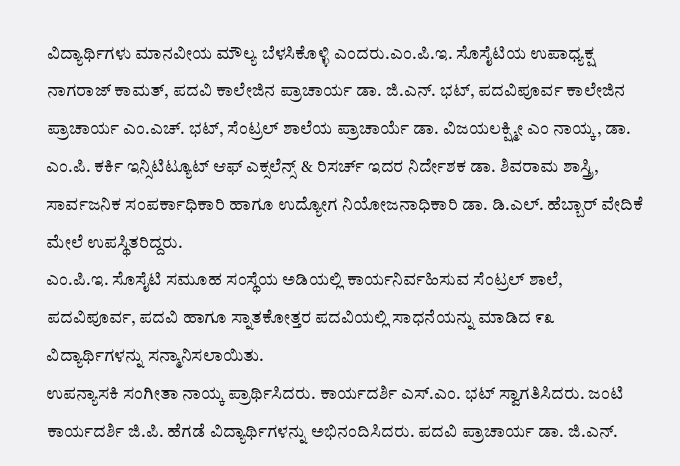ವಿದ್ಯಾರ್ಥಿಗಳು ಮಾನವೀಯ ಮೌಲ್ಯ ಬೆಳಸಿಕೊಳ್ಳಿ ಎಂದರು.ಎಂ.ಪಿ.ಇ. ಸೊಸೈಟಿಯ ಉಪಾಧ್ಯಕ್ಷ ನಾಗರಾಜ್ ಕಾಮತ್, ಪದವಿ ಕಾಲೇಜಿನ ಪ್ರಾಚಾರ್ಯ ಡಾ. ಜಿ.ಎನ್. ಭಟ್, ಪದವಿಪೂರ್ವ ಕಾಲೇಜಿನ ಪ್ರಾಚಾರ್ಯ ಎಂ.ಎಚ್. ಭಟ್, ಸೆಂಟ್ರಲ್ ಶಾಲೆಯ ಪ್ರಾಚಾರ್ಯೆ ಡಾ. ವಿಜಯಲಕ್ಷ್ಮೀ ಎಂ ನಾಯ್ಕ, ಡಾ. ಎಂ.ಪಿ. ಕರ್ಕಿ ಇನ್ಸಿಟಿಟ್ಯೂಟ್ ಆಫ್ ಎಕ್ಸಲೆನ್ಸ್ & ರಿಸರ್ಚ್ ಇದರ ನಿರ್ದೇಶಕ ಡಾ. ಶಿವರಾಮ ಶಾಸ್ತ್ರಿ, ಸಾರ್ವಜನಿಕ ಸಂಪರ್ಕಾಧಿಕಾರಿ ಹಾಗೂ ಉದ್ಯೋಗ ನಿಯೋಜನಾಧಿಕಾರಿ ಡಾ. ಡಿ.ಎಲ್. ಹೆಬ್ಬಾರ್ ವೇದಿಕೆ ಮೇಲೆ ಉಪಸ್ಥಿತರಿದ್ದರು.
ಎಂ.ಪಿ.ಇ. ಸೊಸೈಟಿ ಸಮೂಹ ಸಂಸ್ಥೆಯ ಅಡಿಯಲ್ಲಿ ಕಾರ್ಯನಿರ್ವಹಿಸುವ ಸೆಂಟ್ರಲ್ ಶಾಲೆ, ಪದವಿಪೂರ್ವ, ಪದವಿ ಹಾಗೂ ಸ್ನಾತಕೋತ್ತರ ಪದವಿಯಲ್ಲಿ ಸಾಧನೆಯನ್ನು ಮಾಡಿದ ೯೩ ವಿದ್ಯಾರ್ಥಿಗಳನ್ನು ಸನ್ಮಾನಿಸಲಾಯಿತು.
ಉಪನ್ಯಾಸಕಿ ಸಂಗೀತಾ ನಾಯ್ಕ ಪ್ರಾರ್ಥಿಸಿದರು. ಕಾರ್ಯದರ್ಶಿ ಎಸ್.ಎಂ. ಭಟ್ ಸ್ವಾಗತಿಸಿದರು. ಜಂಟಿ ಕಾರ್ಯದರ್ಶಿ ಜಿ.ಪಿ. ಹೆಗಡೆ ವಿದ್ಯಾರ್ಥಿಗಳನ್ನು ಅಭಿನಂದಿಸಿದರು. ಪದವಿ ಪ್ರಾಚಾರ್ಯ ಡಾ. ಜಿ.ಎನ್.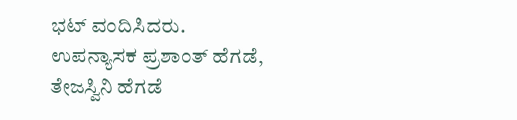ಭಟ್ ವಂದಿಸಿದರು. ಉಪನ್ಯಾಸಕ ಪ್ರಶಾಂತ್ ಹೆಗಡೆ, ತೇಜಸ್ವಿನಿ ಹೆಗಡೆ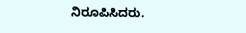ನಿರೂಪಿಸಿದರು.